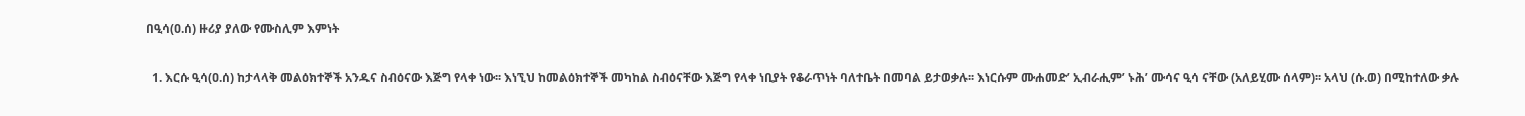በዒሳ(ዐ.ሰ) ዙሪያ ያለው የሙስሊም እምነት

  1. እርሱ ዒሳ(ዐ.ሰ) ከታላላቅ መልዕክተኞች አንዱና ስብዕናው እጅግ የላቀ ነው፡፡ እነኚህ ከመልዕክተኞች መካከል ስብዕናቸው እጅግ የላቀ ነቢያት የቆራጥነት ባለተቤት በመባል ይታወቃሉ፡፡ እነርሱም ሙሐመድ’ ኢብራሒም’ ኑሕ’ ሙሳና ዒሳ ናቸው (አለይሂሙ ሰላም)፡፡ አላህ (ሱ.ወ) በሚከተለው ቃሉ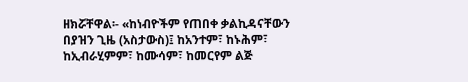ዘክሯቸዋል፡- «ከነብዮችም የጠበቀ ቃልኪዳናቸውን በያዝን ጊዜ (አስታውስ)፤ ከአንተም፣ ከኑሕም፣ ከኢብራሂምም፣ ከሙሳም፣ ከመርየም ልጅ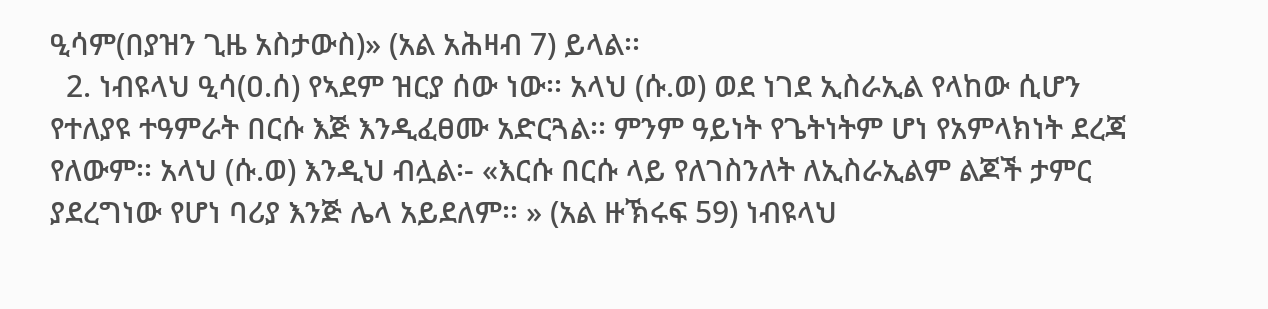ዒሳም(በያዝን ጊዜ አስታውስ)» (አል አሕዛብ 7) ይላል፡፡
  2. ነብዩላህ ዒሳ(ዐ.ሰ) የኣደም ዝርያ ሰው ነው፡፡ አላህ (ሱ.ወ) ወደ ነገደ ኢስራኢል የላከው ሲሆን የተለያዩ ተዓምራት በርሱ እጅ እንዲፈፀሙ አድርጓል፡፡ ምንም ዓይነት የጌትነትም ሆነ የአምላክነት ደረጃ የለውም፡፡ አላህ (ሱ.ወ) እንዲህ ብሏል፡- «እርሱ በርሱ ላይ የለገስንለት ለኢስራኢልም ልጆች ታምር ያደረግነው የሆነ ባሪያ እንጅ ሌላ አይደለም፡፡ » (አል ዙኽሩፍ 59) ነብዩላህ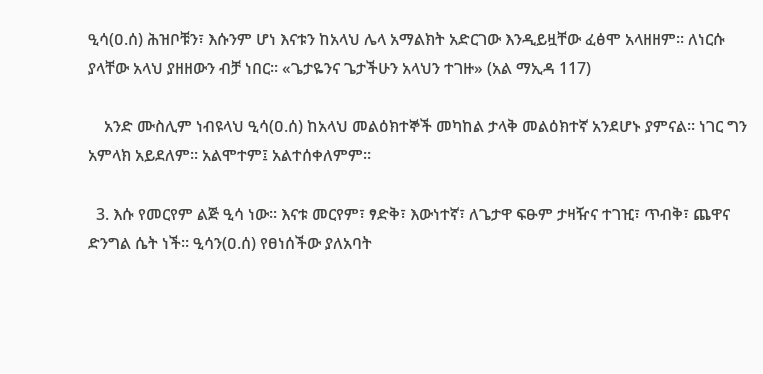ዒሳ(ዐ.ሰ) ሕዝቦቹን፣ እሱንም ሆነ እናቱን ከአላህ ሌላ አማልክት አድርገው እንዲይዟቸው ፈፅሞ አላዘዘም፡፡ ለነርሱ ያላቸው አላህ ያዘዘውን ብቻ ነበር፡፡ «ጌታዬንና ጌታችሁን አላህን ተገዙ» (አል ማኢዳ 117)

    አንድ ሙስሊም ነብዩላህ ዒሳ(ዐ.ሰ) ከአላህ መልዕክተኞች መካከል ታላቅ መልዕክተኛ አንደሆኑ ያምናል፡፡ ነገር ግን አምላክ አይደለም፡፡ አልሞተም፤ አልተሰቀለምም፡፡

  3. እሱ የመርየም ልጅ ዒሳ ነው፡፡ እናቱ መርየም፣ ፃድቅ፣ እውነተኛ፣ ለጌታዋ ፍፁም ታዛዥና ተገዢ፣ ጥብቅ፣ ጨዋና ድንግል ሴት ነች፡፡ ዒሳን(ዐ.ሰ) የፀነሰችው ያለአባት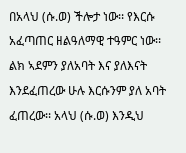በአላህ (ሱ.ወ) ችሎታ ነው፡፡ የእርሱ አፈጣጠር ዘልዓለማዊ ተዓምር ነው፡፡ ልክ ኣደምን ያለአባት እና ያለእናት እንደፈጠረው ሁሉ እርሱንም ያለ አባት ፈጠረው፡፡ አላህ (ሱ.ወ) እንዲህ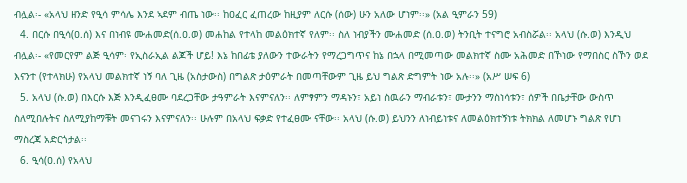ብሏል፡- «አላህ ዘንድ የዒሳ ምሳሌ እንደ ኣደም ብጤ ነው፡፡ ከዐፈር ፈጠረው ከዚያም ለርሱ (ሰው) ሁን አለው ሆነም፡፡» (አል ዒምራን 59)
  4. በርሱ በዒሳ(ዐ.ሰ) እና በነብዩ ሙሐመድ(ሰ.ዐ.ወ) መሐከል የተላከ መልዕክተኛ የለም፡፡ ስለ ነብያችን ሙሐመድ (ሰ.ዐ.ወ) ትንቢት ተናግሮ አብስሯል፡፡ አላህ (ሱ.ወ) እንዲህ ብሏል፡- «የመርየም ልጅ ዒሳም፡ የኢስራኢል ልጆች ሆይ! እኔ ከበፊቴ ያለውን ተውራትን የማረጋግጥና ከኔ በኋላ በሚመጣው መልክተኛ ስሙ አሕመድ በኾነው የማበስር ስኾን ወደ እናንተ (የተላክሁ) የአላህ መልክተኛ ነኝ ባለ ጊዜ (አስታውስ) በግልጽ ታዕምራት በመጣቸውም ጊዜ ይህ ግልጽ ድግምት ነው አሉ፡፡» (አሥ ሠፍ 6)
  5. አላህ (ሱ.ወ) በእርሱ እጅ እንዲፈፀሙ ባደረጋቸው ታዓምራት እናምናለን፡፡ ለምፃምን ማዳኑን፣ አይነ ስዉራን ማብራቱን፣ ሙታንን ማስነሳቱን፣ ሰዎች በቤታቸው ውስጥ ስለሚበሉትና ስለሚያከማቹት መናገሩን እናምናለን፡፡ ሁሉም በአላህ ፍቃድ የተፈፀሙ ናቸው፡፡ አላህ (ሱ.ወ) ይህንን ለነብይነቱና ለመልዕክተኝነቱ ትክክል ለመሆኑ ግልጽ የሆነ ማስረጃ አድርጎታል፡፡
  6. ዒሳ(ዐ.ሰ) የአላህ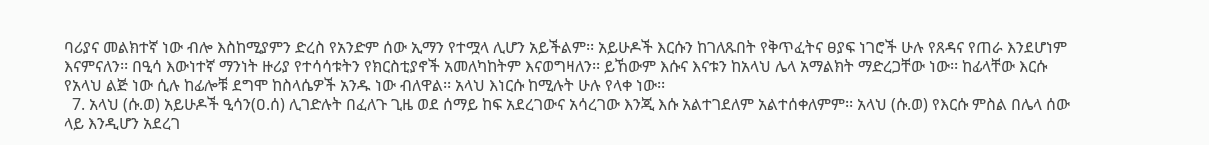ባሪያና መልክተኛ ነው ብሎ እስከሚያምን ድረስ የአንድም ሰው ኢማን የተሟላ ሊሆን አይችልም፡፡ አይሁዶች እርሱን ከገለጹበት የቅጥፈትና ፀያፍ ነገሮች ሁሉ የጸዳና የጠራ እንደሆነም እናምናለን፡፡ በዒሳ እውነተኛ ማንነት ዙሪያ የተሳሳቱትን የክርስቲያኖች አመለካከትም እናወግዛለን፡፡ ይኸውም እሱና እናቱን ከአላህ ሌላ አማልክት ማድረጋቸው ነው፡፡ ከፊላቸው እርሱ የአላህ ልጅ ነው ሲሉ ከፊሎቹ ደግሞ ከስላሴዎች አንዱ ነው ብለዋል፡፡ አላህ እነርሱ ከሚሉት ሁሉ የላቀ ነው፡፡
  7. አላህ (ሱ.ወ) አይሁዶች ዒሳን(ዐ.ሰ) ሊገድሉት በፈለጉ ጊዜ ወደ ሰማይ ከፍ አደረገውና አሳረገው እንጂ እሱ አልተገደለም አልተሰቀለምም፡፡ አላህ (ሱ.ወ) የእርሱ ምስል በሌላ ሰው ላይ እንዲሆን አደረገ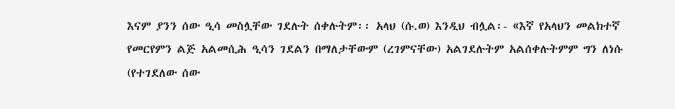እናም ያንን ሰው ዒሳ መስሏቸው ገደሉት ሰቀሉትም፡፡ አላህ (ሱ.ወ) እንዲህ ብሏል፡- «እኛ የአላህን መልክተኛ የመርየምን ልጅ አልመሲሕ ዒሳን ገደልን በማለታቸውም (ረገምናቸው) አልገደሉትም አልሰቀሉትምም ግን ለነሱ (የተገደለው ሰው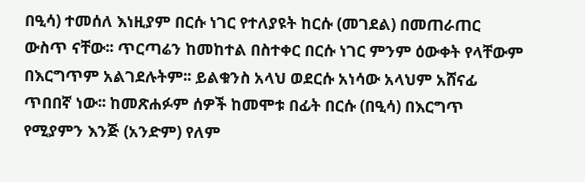በዒሳ) ተመሰለ እነዚያም በርሱ ነገር የተለያዩት ከርሱ (መገደል) በመጠራጠር ውስጥ ናቸው፡፡ ጥርጣሬን ከመከተል በስተቀር በርሱ ነገር ምንም ዕውቀት የላቸውም በእርግጥም አልገደሉትም፡፡ ይልቁንስ አላህ ወደርሱ አነሳው አላህም አሸናፊ ጥበበኛ ነው፡፡ ከመጽሐፉም ሰዎች ከመሞቱ በፊት በርሱ (በዒሳ) በእርግጥ የሚያምን እንጅ (አንድም) የለም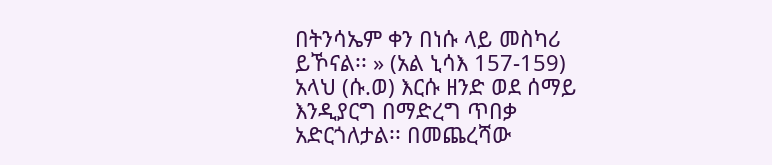በትንሳኤም ቀን በነሱ ላይ መስካሪ ይኾናል፡፡ » (አል ኒሳእ 157-159) አላህ (ሱ.ወ) እርሱ ዘንድ ወደ ሰማይ እንዲያርግ በማድረግ ጥበቃ አድርጎለታል፡፡ በመጨረሻው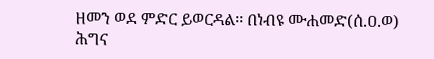ዘመን ወደ ምድር ይወርዳል፡፡ በነብዩ ሙሐመድ(ሰ.ዐ.ወ) ሕግና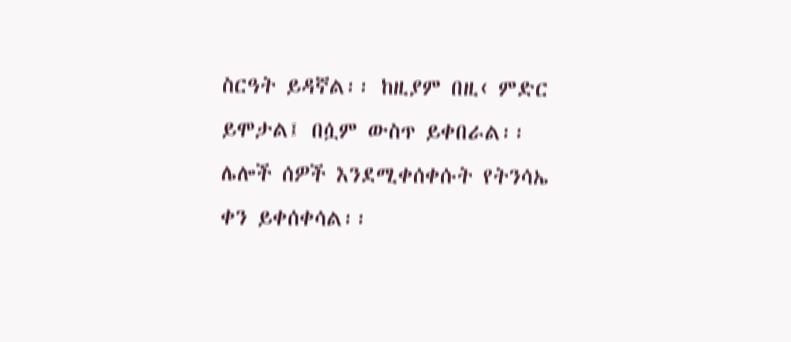ስርዓት ይዳኛል፡፡ ከዚያም በዚ‹ ምድር ይሞታል፤ በሷም ውስጥ ይቀበራል፡፡ ሌሎች ሰዎች እንደሚቀሰቀሱት የትንሳኤ ቀን ይቀሰቀሳል፡፡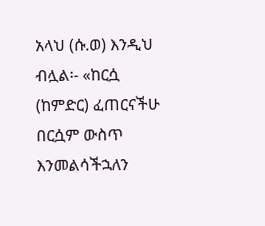አላህ (ሱ.ወ) እንዲህ ብሏል፡- «ከርሷ (ከምድር) ፈጠርናችሁ በርሷም ውስጥ እንመልሳችኋለን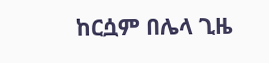ከርሷም በሌላ ጊዜ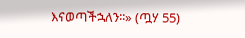እናወጣችኋለን፡፡» (ጧሃ 55)